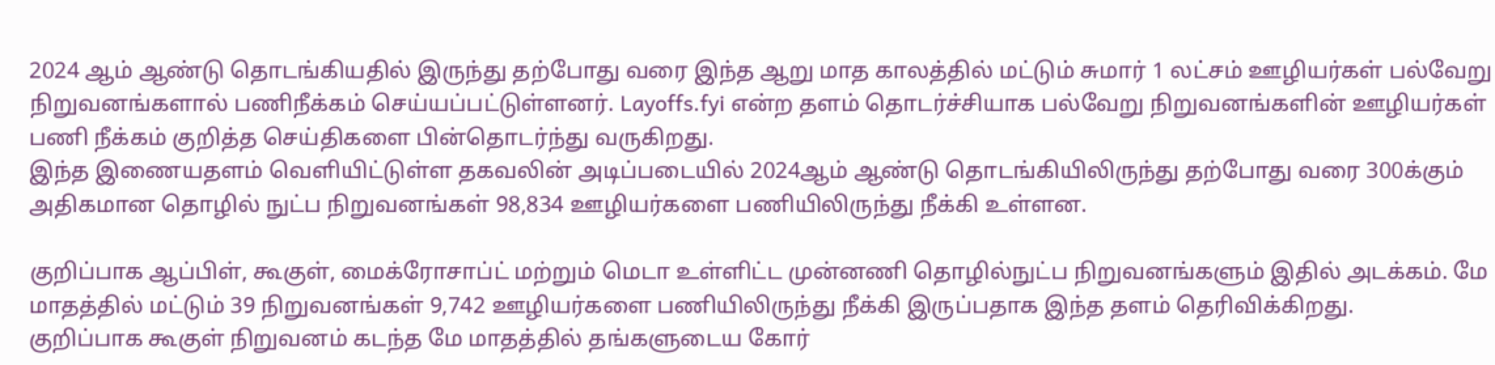2024 ஆம் ஆண்டு தொடங்கியதில் இருந்து தற்போது வரை இந்த ஆறு மாத காலத்தில் மட்டும் சுமார் 1 லட்சம் ஊழியர்கள் பல்வேறு நிறுவனங்களால் பணிநீக்கம் செய்யப்பட்டுள்ளனர். Layoffs.fyi என்ற தளம் தொடர்ச்சியாக பல்வேறு நிறுவனங்களின் ஊழியர்கள் பணி நீக்கம் குறித்த செய்திகளை பின்தொடர்ந்து வருகிறது.
இந்த இணையதளம் வெளியிட்டுள்ள தகவலின் அடிப்படையில் 2024ஆம் ஆண்டு தொடங்கியிலிருந்து தற்போது வரை 300க்கும் அதிகமான தொழில் நுட்ப நிறுவனங்கள் 98,834 ஊழியர்களை பணியிலிருந்து நீக்கி உள்ளன.

குறிப்பாக ஆப்பிள், கூகுள், மைக்ரோசாப்ட் மற்றும் மெடா உள்ளிட்ட முன்னணி தொழில்நுட்ப நிறுவனங்களும் இதில் அடக்கம். மே மாதத்தில் மட்டும் 39 நிறுவனங்கள் 9,742 ஊழியர்களை பணியிலிருந்து நீக்கி இருப்பதாக இந்த தளம் தெரிவிக்கிறது.
குறிப்பாக கூகுள் நிறுவனம் கடந்த மே மாதத்தில் தங்களுடைய கோர்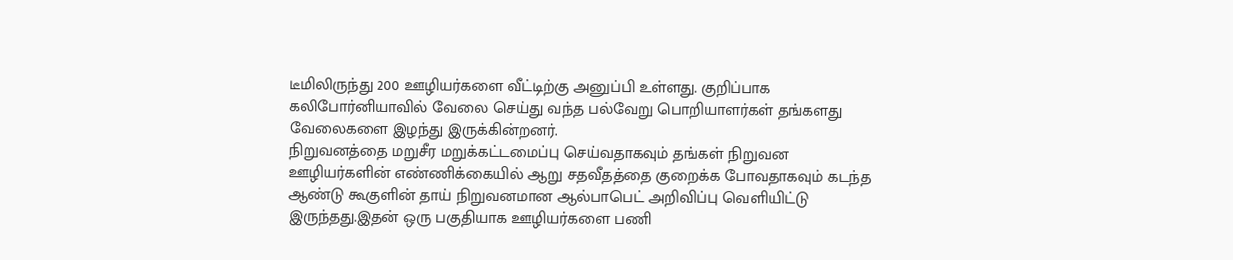டீமிலிருந்து 200 ஊழியர்களை வீட்டிற்கு அனுப்பி உள்ளது. குறிப்பாக கலிபோர்னியாவில் வேலை செய்து வந்த பல்வேறு பொறியாளர்கள் தங்களது வேலைகளை இழந்து இருக்கின்றனர்.
நிறுவனத்தை மறுசீர மறுக்கட்டமைப்பு செய்வதாகவும் தங்கள் நிறுவன ஊழியர்களின் எண்ணிக்கையில் ஆறு சதவீதத்தை குறைக்க போவதாகவும் கடந்த ஆண்டு கூகுளின் தாய் நிறுவனமான ஆல்பாபெட் அறிவிப்பு வெளியிட்டு இருந்தது.இதன் ஒரு பகுதியாக ஊழியர்களை பணி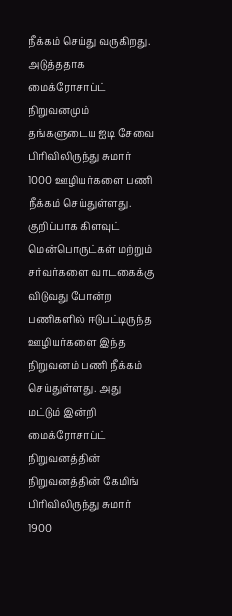நீக்கம் செய்து வருகிறது.
அடுத்ததாக மைக்ரோசாப்ட் நிறுவனமும் தங்களுடைய ஐடி சேவை பிரிவிலிருந்து சுமார் 1000 ஊழியர்களை பணி நீக்கம் செய்துள்ளது. குறிப்பாக கிளவுட் மென்பொருட்கள் மற்றும் சர்வர்களை வாடகைக்கு விடுவது போன்ற பணிகளில் ஈடுபட்டிருந்த ஊழியர்களை இந்த நிறுவனம் பணி நீக்கம் செய்துள்ளது. அது மட்டும் இன்றி மைக்ரோசாப்ட் நிறுவனத்தின் நிறுவனத்தின் கேமிங் பிரிவிலிருந்து சுமார் 1900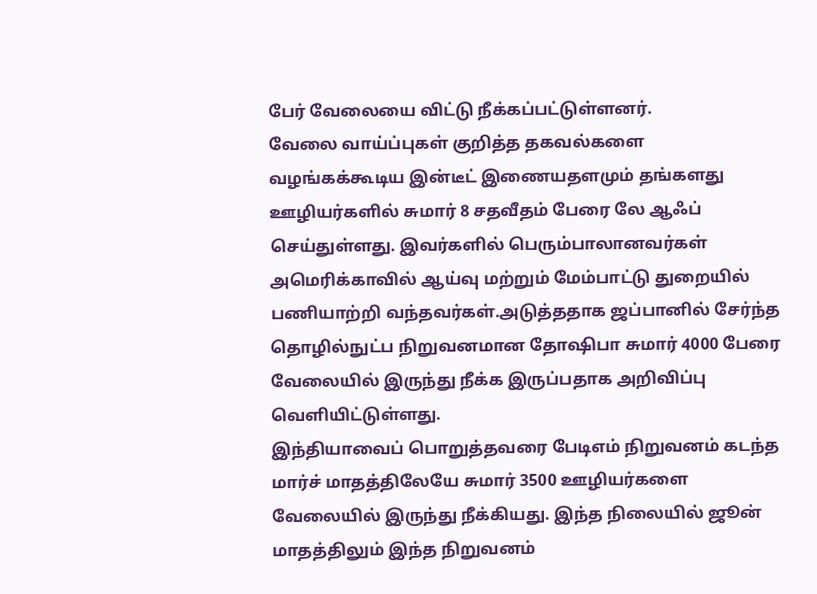பேர் வேலையை விட்டு நீக்கப்பட்டுள்ளனர்.
வேலை வாய்ப்புகள் குறித்த தகவல்களை வழங்கக்கூடிய இன்டீட் இணையதளமும் தங்களது ஊழியர்களில் சுமார் 8 சதவீதம் பேரை லே ஆஃப் செய்துள்ளது. இவர்களில் பெரும்பாலானவர்கள் அமெரிக்காவில் ஆய்வு மற்றும் மேம்பாட்டு துறையில் பணியாற்றி வந்தவர்கள்.அடுத்ததாக ஜப்பானில் சேர்ந்த தொழில்நுட்ப நிறுவனமான தோஷிபா சுமார் 4000 பேரை வேலையில் இருந்து நீக்க இருப்பதாக அறிவிப்பு வெளியிட்டுள்ளது.
இந்தியாவைப் பொறுத்தவரை பேடிஎம் நிறுவனம் கடந்த மார்ச் மாதத்திலேயே சுமார் 3500 ஊழியர்களை வேலையில் இருந்து நீக்கியது. இந்த நிலையில் ஜூன் மாதத்திலும் இந்த நிறுவனம்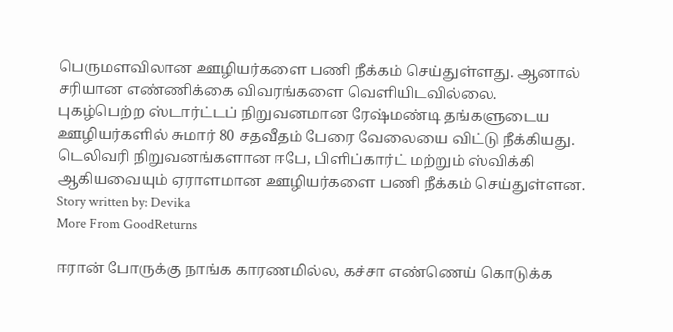பெருமளவிலான ஊழியர்களை பணி நீக்கம் செய்துள்ளது. ஆனால் சரியான எண்ணிக்கை விவரங்களை வெளியிடவில்லை.
புகழ்பெற்ற ஸ்டார்ட்டப் நிறுவனமான ரேஷ்மண்டி தங்களுடைய ஊழியர்களில் சுமார் 80 சதவீதம் பேரை வேலையை விட்டு நீக்கியது. டெலிவரி நிறுவனங்களான ஈபே, பிளிப்கார்ட் மற்றும் ஸ்விக்கி ஆகியவையும் ஏராளமான ஊழியர்களை பணி நீக்கம் செய்துள்ளன.
Story written by: Devika
More From GoodReturns

ஈரான் போருக்கு நாங்க காரணமில்ல, கச்சா எண்ணெய் கொடுக்க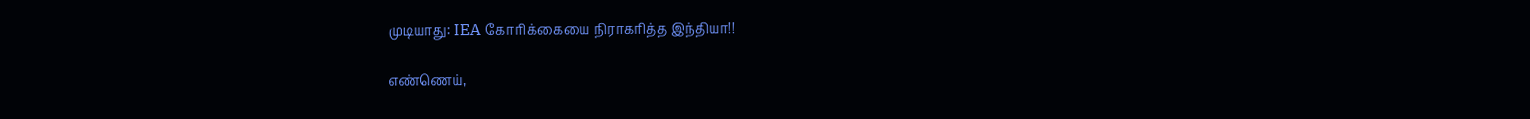முடியாது: IEA கோரிக்கையை நிராகரித்த இந்தியா!!

எண்ணெய்,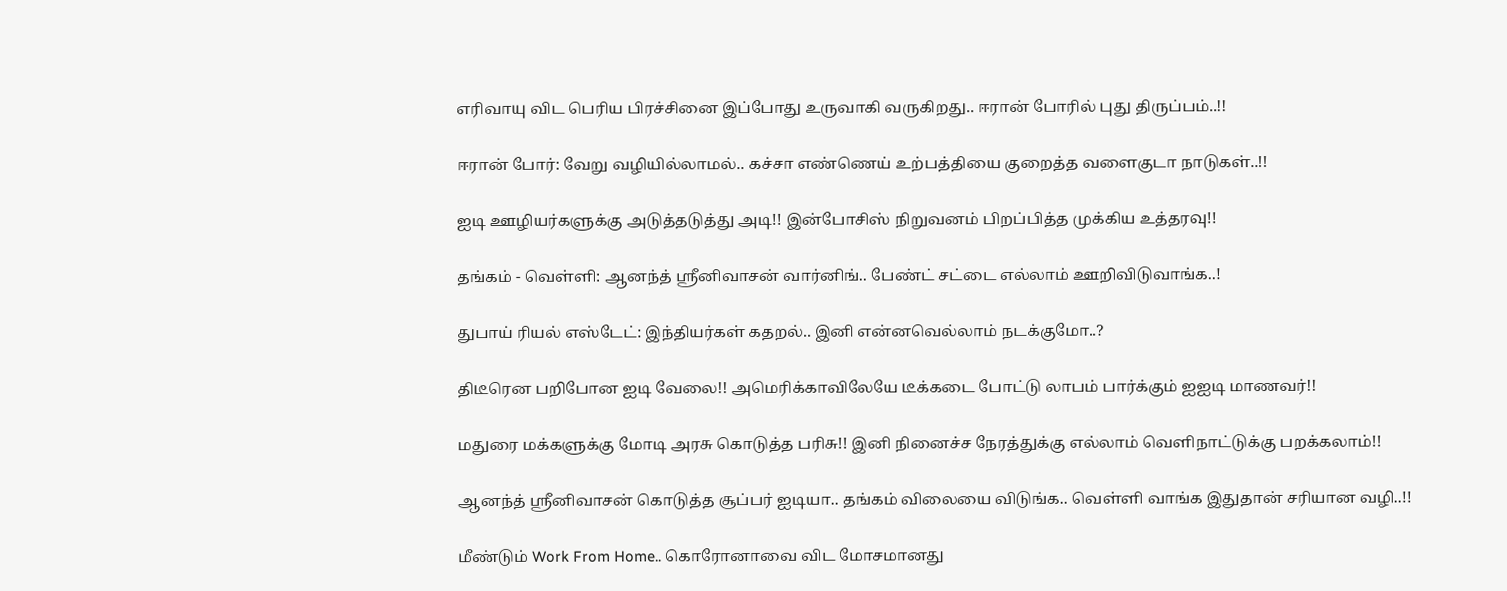எரிவாயு விட பெரிய பிரச்சினை இப்போது உருவாகி வருகிறது.. ஈரான் போரில் புது திருப்பம்..!!

ஈரான் போர்: வேறு வழியில்லாமல்.. கச்சா எண்ணெய் உற்பத்தியை குறைத்த வளைகுடா நாடுகள்..!!

ஐடி ஊழியர்களுக்கு அடுத்தடுத்து அடி!! இன்போசிஸ் நிறுவனம் பிறப்பித்த முக்கிய உத்தரவு!!

தங்கம் - வெள்ளி: ஆனந்த் ஸ்ரீனிவாசன் வார்னிங்.. பேண்ட் சட்டை எல்லாம் ஊறிவிடுவாங்க..!

துபாய் ரியல் எஸ்டேட்: இந்தியர்கள் கதறல்.. இனி என்னவெல்லாம் நடக்குமோ..?

திடீரென பறிபோன ஐடி வேலை!! அமெரிக்காவிலேயே டீக்கடை போட்டு லாபம் பார்க்கும் ஐஐடி மாணவர்!!

மதுரை மக்களுக்கு மோடி அரசு கொடுத்த பரிசு!! இனி நினைச்ச நேரத்துக்கு எல்லாம் வெளிநாட்டுக்கு பறக்கலாம்!!

ஆனந்த் ஸ்ரீனிவாசன் கொடுத்த சூப்பர் ஐடியா.. தங்கம் விலையை விடுங்க.. வெள்ளி வாங்க இதுதான் சரியான வழி..!!

மீண்டும் Work From Home.. கொரோனாவை விட மோசமானது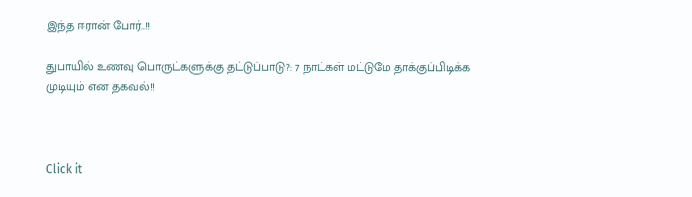இந்த ஈரான் போர்..!!

துபாயில் உணவு பொருட்களுக்கு தட்டுப்பாடு?: 7 நாட்கள் மட்டுமே தாக்குப்பிடிக்க முடியும் என தகவல்!!



Click it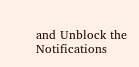and Unblock the Notifications